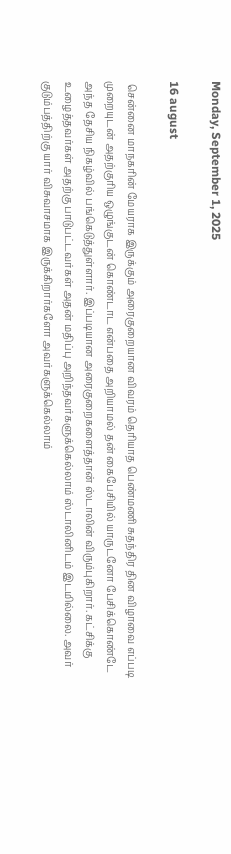Monday, September 1, 2025

16 august

 சென்னை மாநகரின் மேயராக இருக்கும் அரைகுறையான விவரம் தெரியாத பெண்மணி சுதந்திர தின விழாவை எப்படி முறையுடன் அதற்குரிய ஒழுங்குடன் கொண்டாட என்பதை அறியாமல் தன் கைபேசியில் யாருடனோ பேசிக்கொண்டே அந்த தேசிய நிகழ்வில் பங்கெடுத்துள்ளார். இப்படியான அரைகுறைகளைத்தான் ஸ்டாலின் விரும்புகிறார். கட்சிக்கு உழைத்தவர்கள் அதற்கு பாடுபட்டவர்கள் அதன் மதிப்பு அறிந்தவர்களுக்கெல்லாம் ஸ்டாலினிடம் இடமில்லை. அவர் குடும்பத்திற்கு யார் விசுவாசமாக இருக்கிறார்களோ அவர்களுக்கெல்லாம்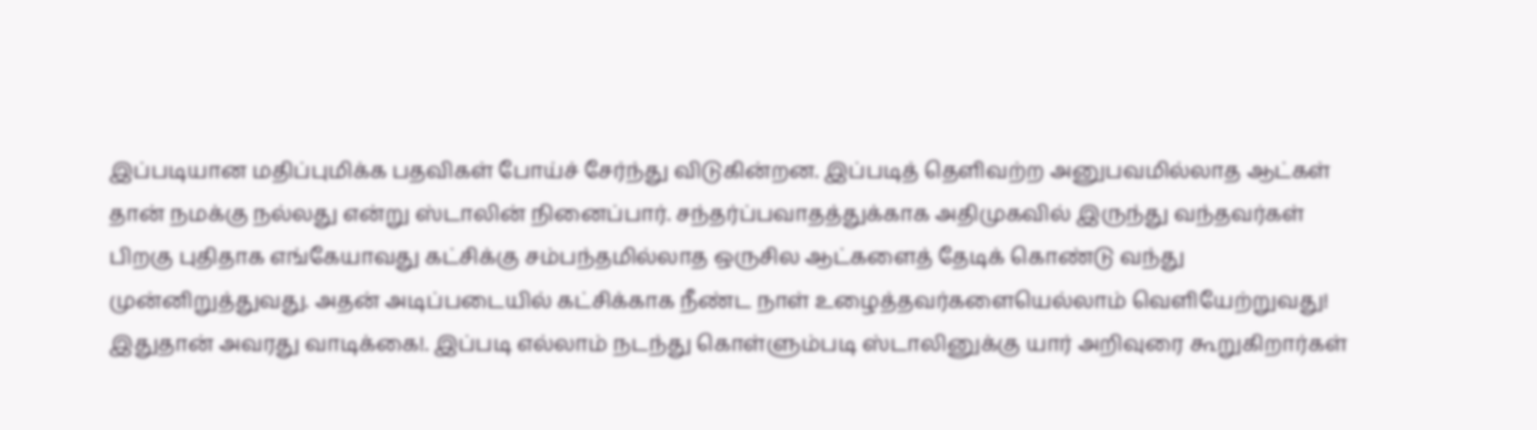இப்படியான மதிப்புமிக்க பதவிகள் போய்ச் சேர்ந்து விடுகின்றன. இப்படித் தெளிவற்ற அனுபவமில்லாத ஆட்கள் தான் நமக்கு நல்லது என்று ஸ்டாலின் நினைப்பார். சந்தர்ப்பவாதத்துக்காக அதிமுகவில் இருந்து வந்தவர்கள் பிறகு புதிதாக எங்கேயாவது கட்சிக்கு சம்பந்தமில்லாத ஒருசில ஆட்களைத் தேடிக் கொண்டு வந்து முன்னிறுத்துவது. அதன் அடிப்படையில் கட்சிக்காக நீண்ட நாள் உழைத்தவர்களையெல்லாம் வெளியேற்றுவது! இதுதான் அவரது வாடிக்கை!. இப்படி எல்லாம் நடந்து கொள்ளும்படி ஸ்டாலினுக்கு யார் அறிவுரை கூறுகிறார்கள்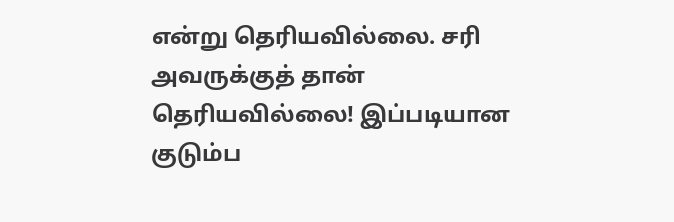என்று தெரியவில்லை. சரி அவருக்குத் தான் தெரியவில்லை! இப்படியான குடும்ப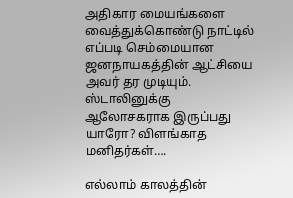அதிகார மையங்களை வைத்துக்கொண்டு நாட்டில் எப்படி செம்மையான ஜனநாயகத்தின் ஆட்சியை அவர் தர முடியும். ஸ்டாலினுக்கு ஆலோசகராக இருப்பது யாரோ? விளங்காத மனிதர்கள்….

எல்லாம் காலத்தின்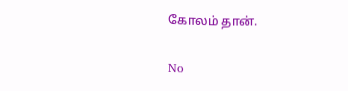கோலம் தான்.

No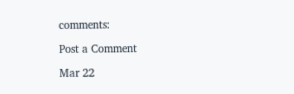comments:

Post a Comment

Mar 22